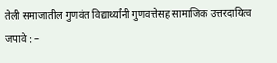तेली समाजातील गुणवंत विद्यार्थ्यांनी गुणवत्तेसह सामाजिक उत्तरदायित्व जपावे : –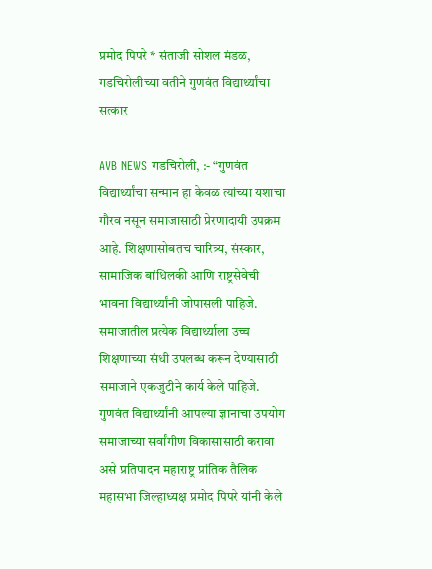प्रमोद पिपरे * संताजी सोशल मंडळ, गडचिरोलीच्या वतीने गुणवंत विद्यार्थ्यांचा सत्कार

AVB NEWS गडचिरोली, :- “गुणवंत विद्यार्थ्यांचा सन्मान हा केवळ त्यांच्या यशाचा गौरव नसून समाजासाठी प्रेरणादायी उपक्रम आहे. शिक्षणासोबतच चारित्र्य, संस्कार, सामाजिक बांधिलकी आणि राष्ट्रसेवेची भावना विद्यार्थ्यांनी जोपासली पाहिजे. समाजातील प्रत्येक विद्यार्थ्याला उच्च शिक्षणाच्या संधी उपलब्ध करून देण्यासाठी समाजाने एकजुटीने कार्य केले पाहिजे. गुणवंत विद्यार्थ्यांनी आपल्या ज्ञानाचा उपयोग समाजाच्या सर्वांगीण विकासासाठी करावा असे प्रतिपादन महाराष्ट्र प्रांतिक तैलिक महासभा जिल्हाध्यक्ष प्रमोद पिपरे यांनी केले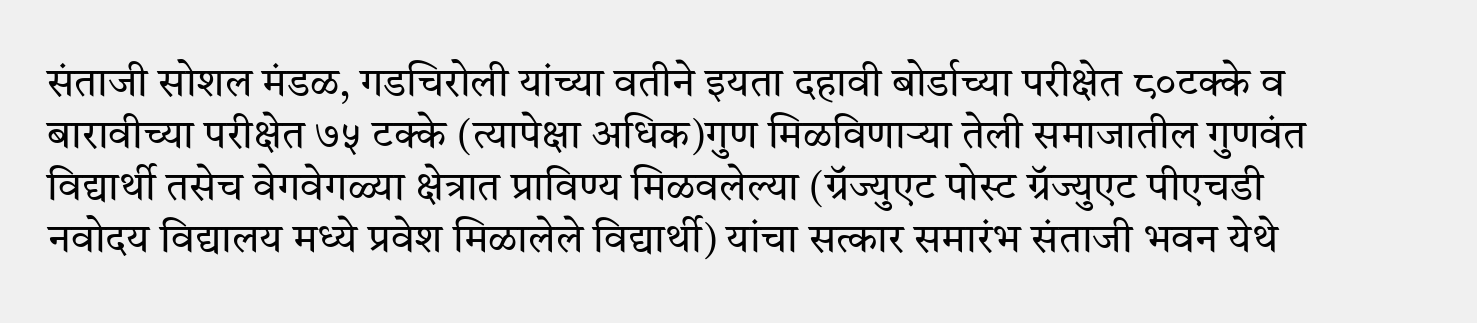संताजी सोशल मंडळ, गडचिरोली यांच्या वतीने इयता दहावी बोर्डाच्या परीक्षेत ८०टक्के व बारावीच्या परीक्षेत ७५ टक्के (त्यापेक्षा अधिक)गुण मिळविणाऱ्या तेली समाजातील गुणवंत विद्यार्थी तसेच वेगवेगळ्या क्षेत्रात प्राविण्य मिळवलेल्या (ग्रॅज्युएट पोस्ट ग्रॅज्युएट पीएचडी नवोदय विद्यालय मध्ये प्रवेश मिळालेले विद्यार्थी) यांचा सत्कार समारंभ संताजी भवन येथे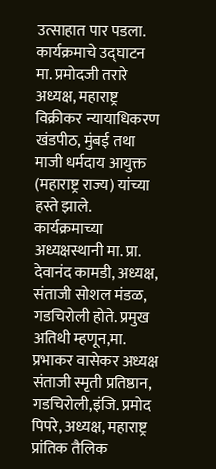उत्साहात पार पडला.
कार्यक्रमाचे उद्घाटन मा. प्रमोदजी तरारे अध्यक्ष, महाराष्ट्र विक्रीकर न्यायाधिकरण खंडपीठ, मुंबई तथा माजी धर्मदाय आयुक्त (महाराष्ट्र राज्य) यांच्या हस्ते झाले. कार्यक्रमाच्या अध्यक्षस्थानी मा. प्रा. देवानंद कामडी, अध्यक्ष, संताजी सोशल मंडळ, गडचिरोली होते. प्रमुख अतिथी म्हणून,मा. प्रभाकर वासेकर अध्यक्ष संताजी स्मृती प्रतिष्ठान, गडचिरोली,इंजि. प्रमोद पिपरे, अध्यक्ष, महाराष्ट्र प्रांतिक तैलिक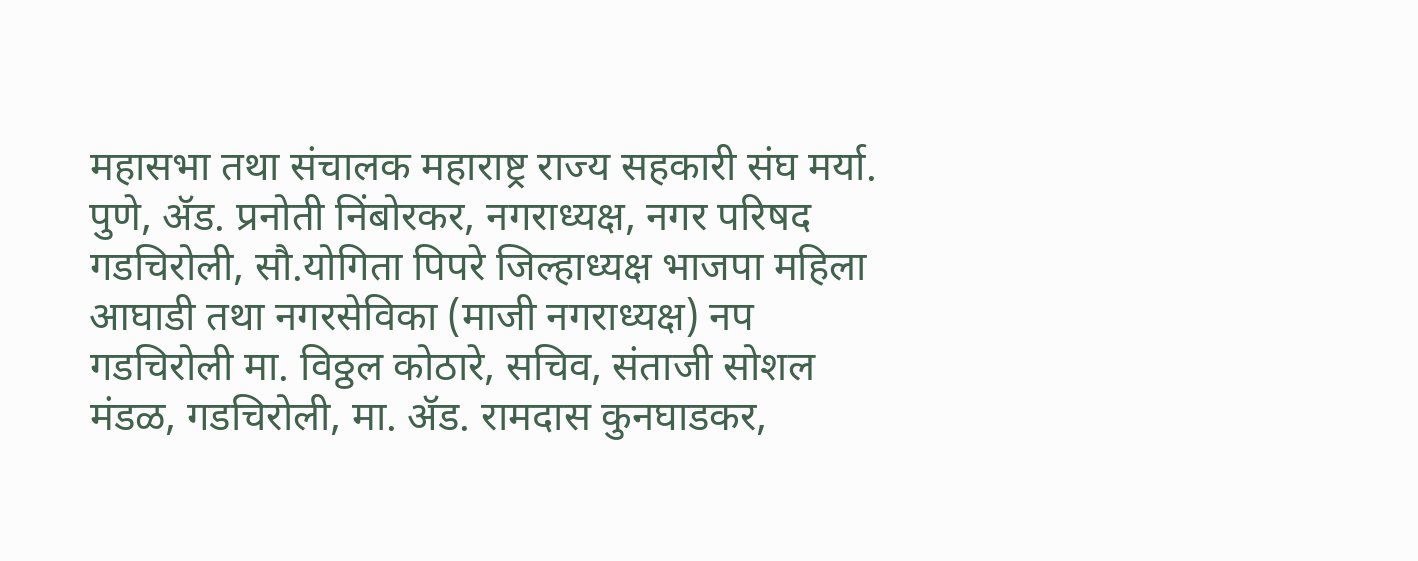महासभा तथा संचालक महाराष्ट्र राज्य सहकारी संघ मर्या. पुणे, ॲड. प्रनोती निंबोरकर, नगराध्यक्ष, नगर परिषद गडचिरोली, सौ.योगिता पिपरे जिल्हाध्यक्ष भाजपा महिला आघाडी तथा नगरसेविका (माजी नगराध्यक्ष) नप गडचिरोली मा. विठ्ठल कोठारे, सचिव, संताजी सोशल मंडळ, गडचिरोली, मा. ॲड. रामदास कुनघाडकर,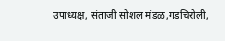उपाध्यक्ष, संताजी सोशल मंडळ,गडचिरोली,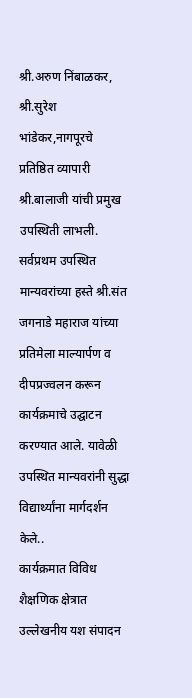श्री.अरुण निंबाळकर, श्री.सुरेश भांडेकर,नागपूरचे प्रतिष्ठित व्यापारी श्री.बालाजी यांची प्रमुख उपस्थिती लाभली.
सर्वप्रथम उपस्थित मान्यवरांच्या हस्ते श्री.संत जगनाडे महाराज यांच्या प्रतिमेला माल्यार्पण व दीपप्रज्वलन करून कार्यक्रमाचे उद्घाटन करण्यात आले. यावेळी उपस्थित मान्यवरांनी सुद्धा विद्यार्थ्यांना मार्गदर्शन केले..
कार्यक्रमात विविध शैक्षणिक क्षेत्रात उल्लेखनीय यश संपादन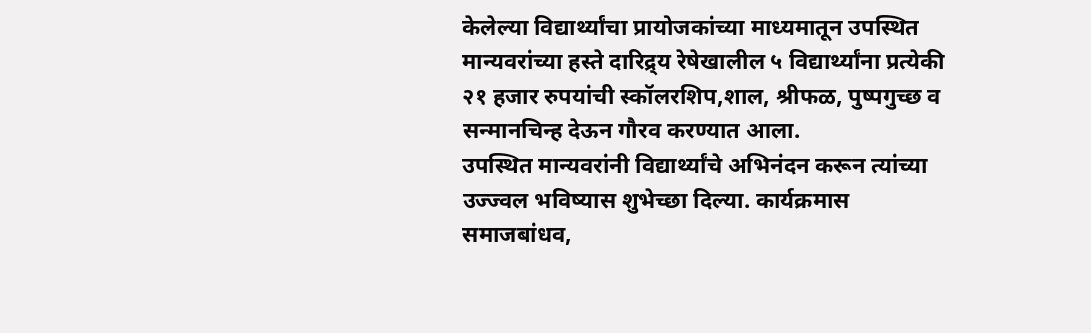केलेल्या विद्यार्थ्यांचा प्रायोजकांच्या माध्यमातून उपस्थित मान्यवरांच्या हस्ते दारिद्र्य रेषेखालील ५ विद्यार्थ्यांना प्रत्येकी २१ हजार रुपयांची स्कॉलरशिप,शाल, श्रीफळ, पुष्पगुच्छ व सन्मानचिन्ह देऊन गौरव करण्यात आला.
उपस्थित मान्यवरांनी विद्यार्थ्यांचे अभिनंदन करून त्यांच्या उज्ज्वल भविष्यास शुभेच्छा दिल्या. कार्यक्रमास समाजबांधव,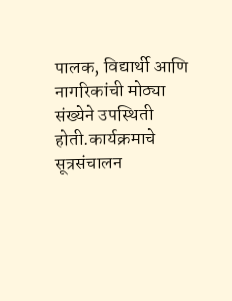पालक, विद्यार्थी आणि नागरिकांची मोठ्या संख्येने उपस्थिती होती.कार्यक्रमाचे सूत्रसंचालन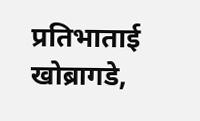प्रतिभाताई खोब्रागडे,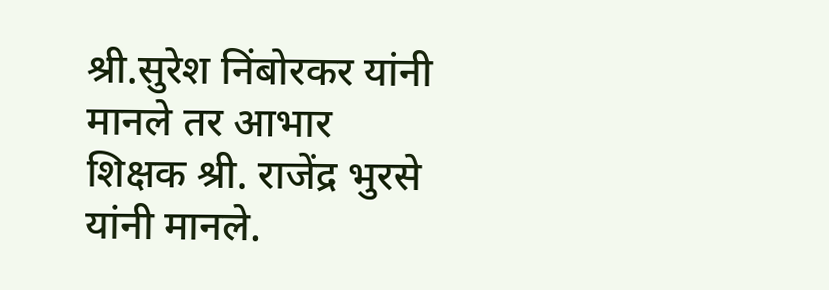श्री.सुरेश निंबोरकर यांनी मानले तर आभार शिक्षक श्री. राजेंद्र भुरसे यांनी मानले.